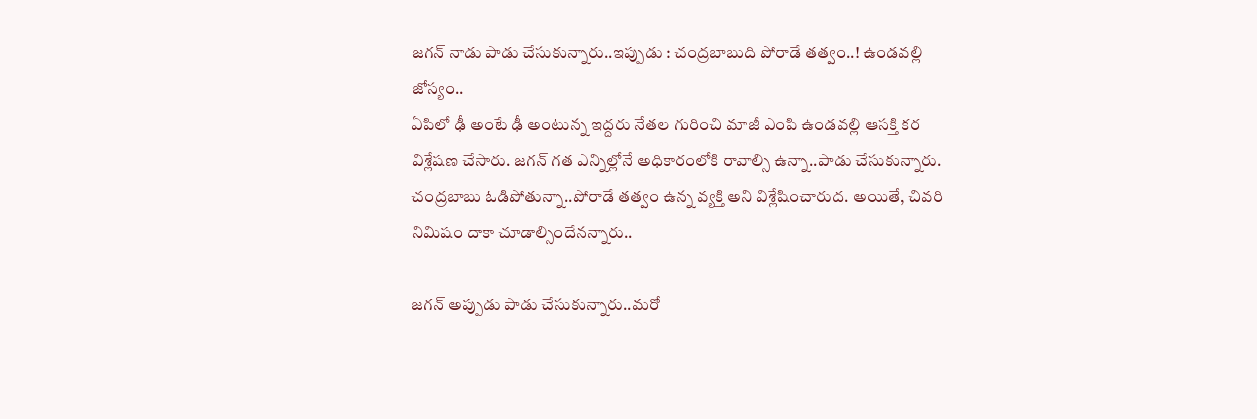జగన్ నాడు పాడు చేసుకున్నారు..ఇప్పుడు : చంద్రబాబుది పోరాడే తత్వం..! ఉండవల్లి జోస్యం..
ఏపిలో ఢీ అంటే ఢీ అంటున్న ఇద్దరు నేతల గురించి మాజీ ఎంపి ఉండవల్లి ఆసక్తి కర విశ్లేషణ చేసారు. జగన్ గత ఎన్నిల్లోనే అధికారంలోకి రావాల్సి ఉన్నా..పాడు చేసుకున్నారు. చంద్రబాబు ఓడిపోతున్నా..పోరాడే తత్వం ఉన్న వ్యక్తి అని విశ్లేషించారుద. అయితే, చివరి నిమిషం దాకా చూడాల్సిందేనన్నారు..

జగన్ అప్పుడు పాడు చేసుకున్నారు..మరో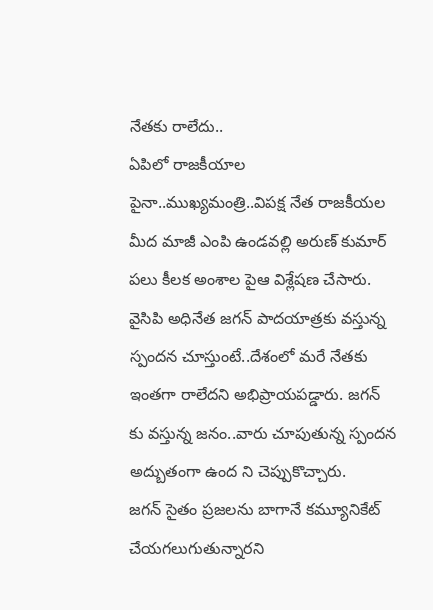నేతకు రాలేదు..
ఏపిలో రాజకీయాల పైనా..ముఖ్యమంత్రి..విపక్ష నేత రాజకీయల మీద మాజీ ఎంపి ఉండవల్లి అరుణ్ కుమార్ పలు కీలక అంశాల పైఆ విశ్లేషణ చేసారు. వైసిపి అధినేత జగన్ పాదయాత్రకు వస్తున్న స్పందన చూస్తుంటే..దేశంలో మరే నేతకు ఇంతగా రాలేదని అభిప్రాయపడ్డారు. జగన్ కు వస్తున్న జనం..వారు చూపుతున్న స్పందన అద్బుతంగా ఉంద ని చెప్పుకొచ్చారు.
జగన్ సైతం ప్రజలను బాగానే కమ్యూనికేట్ చేయగలుగుతున్నారని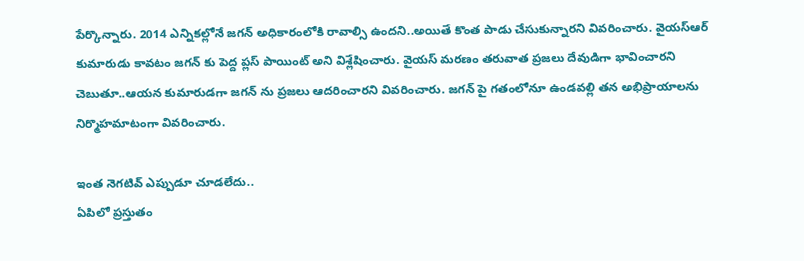పేర్కొన్నారు. 2014 ఎన్నికల్లోనే జగన్ అధికారంలోకి రావాల్సి ఉందని..అయితే కొంత పాడు చేసుకున్నారని వివరించారు. వైయస్ఆర్ కుమారుడు కావటం జగన్ కు పెద్ద ప్లస్ పాయింట్ అని విశ్లేషించారు. వైయస్ మరణం తరువాత ప్రజలు దేవుడిగా భావించారని చెబుతూ..ఆయన కుమారుడగా జగన్ ను ప్రజలు ఆదరించారని వివరించారు. జగన్ పై గతంలోనూ ఉండవల్లి తన అభిప్రాయాలను నిర్మొహమాటంగా వివరించారు.

ఇంత నెగటివ్ ఎప్పుడూ చూడలేదు..
ఏపిలో ప్రస్తుతం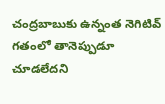చంద్రబాబుకు ఉన్నంత నెగిటివ్ గతంలో తానెప్పుడూ చూడలేదని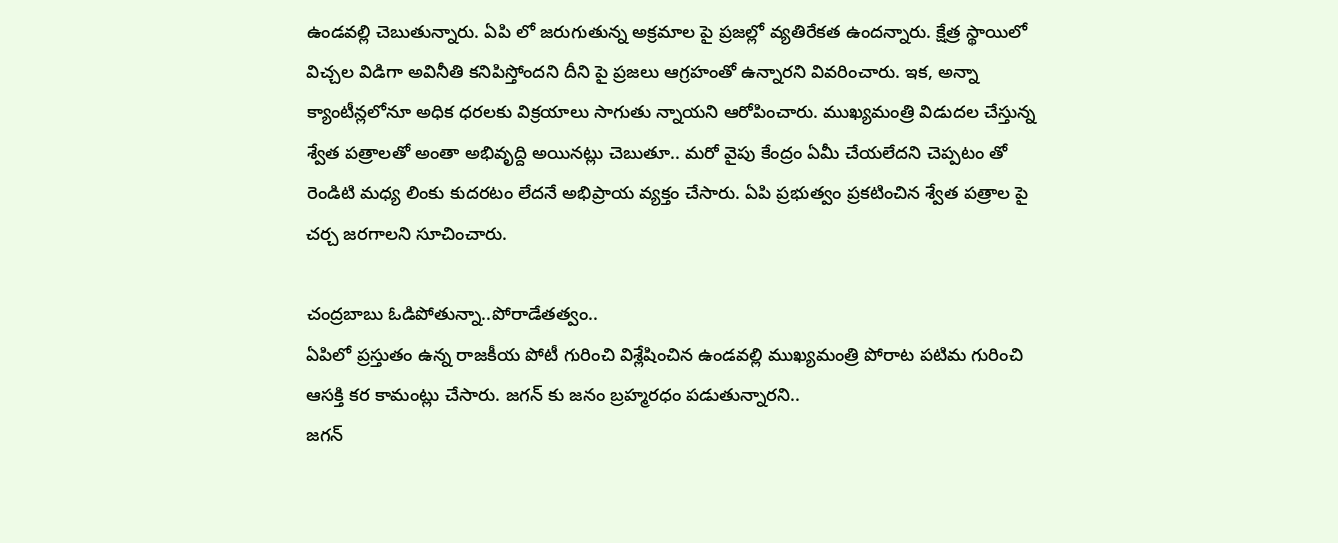ఉండవల్లి చెబుతున్నారు. ఏపి లో జరుగుతున్న అక్రమాల పై ప్రజల్లో వ్యతిరేకత ఉందన్నారు. క్షేత్ర స్థాయిలో విచ్చల విడిగా అవినీతి కనిపిస్తోందని దీని పై ప్రజలు ఆగ్రహంతో ఉన్నారని వివరించారు. ఇక, అన్నా క్యాంటీన్లలోనూ అధిక ధరలకు విక్రయాలు సాగుతు న్నాయని ఆరోపించారు. ముఖ్యమంత్రి విడుదల చేస్తున్న శ్వేత పత్రాలతో అంతా అభివృద్ది అయినట్లు చెబుతూ.. మరో వైపు కేంద్రం ఏమీ చేయలేదని చెప్పటం తో రెండిటి మధ్య లింకు కుదరటం లేదనే అభిప్రాయ వ్యక్తం చేసారు. ఏపి ప్రభుత్వం ప్రకటించిన శ్వేత పత్రాల పై చర్చ జరగాలని సూచించారు.

చంద్రబాబు ఓడిపోతున్నా..పోరాడేతత్వం..
ఏపిలో ప్రస్తుతం ఉన్న రాజకీయ పోటీ గురించి విశ్లేషించిన ఉండవల్లి ముఖ్యమంత్రి పోరాట పటిమ గురించి ఆసక్తి కర కామంట్లు చేసారు. జగన్ కు జనం బ్రహ్మరధం పడుతున్నారని..
జగన్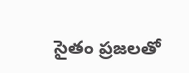సైతం ప్రజలతో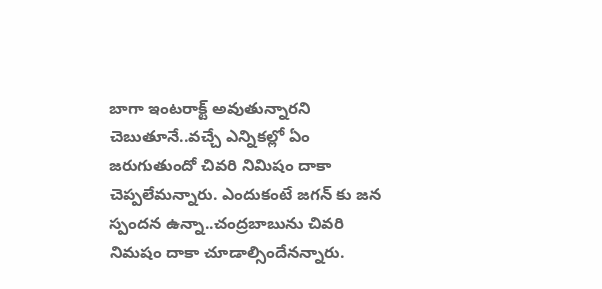బాగా ఇంటరాక్ట్ అవుతున్నారని చెబుతూనే..వచ్చే ఎన్నికల్లో ఏం జరుగుతుందో చివరి నిమిషం దాకా చెప్పలేమన్నారు. ఎందుకంటే జగన్ కు జన స్పందన ఉన్నా..చంద్రబాబును చివరి నిమషం దాకా చూడాల్సిందేనన్నారు.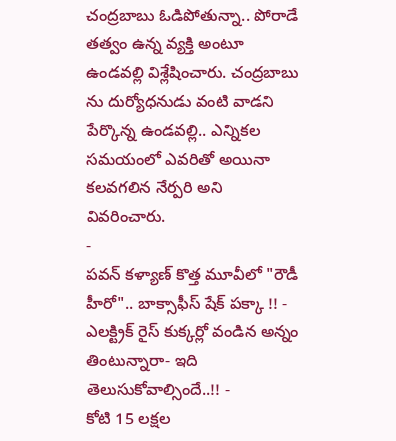చంద్రబాబు ఓడిపోతున్నా.. పోరాడే తత్వం ఉన్న వ్యక్తి అంటూ ఉండవల్లి విశ్లేషించారు. చంద్రబాబు ను దుర్యోధనుడు వంటి వాడని పేర్కొన్న ఉండవల్లి.. ఎన్నికల సమయంలో ఎవరితో అయినా కలవగలిన నేర్పరి అని వివరించారు.
-
పవన్ కళ్యాణ్ కొత్త మూవీలో "రౌడీ హీరో".. బాక్సాఫీస్ షేక్ పక్కా !! -
ఎలక్ట్రిక్ రైస్ కుక్కర్లో వండిన అన్నం తింటున్నారా- ఇది తెలుసుకోవాల్సిందే..!! -
కోటి 15 లక్షల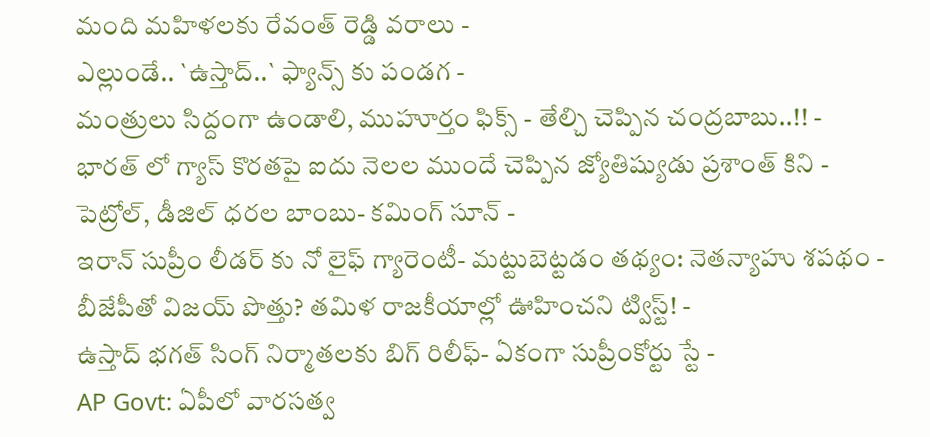మంది మహిళలకు రేవంత్ రెడ్డి వరాలు -
ఎల్లుండే.. `ఉస్తాద్..` ఫ్యాన్స్ కు పండగ -
మంత్రులు సిద్దంగా ఉండాలి, ముహూర్తం ఫిక్స్ - తేల్చి చెప్పిన చంద్రబాబు..!! -
భారత్ లో గ్యాస్ కొరతపై ఐదు నెలల ముందే చెప్పిన జ్యోతిష్యుడు ప్రశాంత్ కిని -
పెట్రోల్, డీజిల్ ధరల బాంబు- కమింగ్ సూన్ -
ఇరాన్ సుప్రీం లీడర్ కు నో లైఫ్ గ్యారెంటీ- మట్టుబెట్టడం తథ్యం: నెతన్యాహు శపథం -
బీజేపీతో విజయ్ పొత్తు? తమిళ రాజకీయాల్లో ఊహించని ట్విస్ట్! -
ఉస్తాద్ భగత్ సింగ్ నిర్మాతలకు బిగ్ రిలీఫ్- ఏకంగా సుప్రీంకోర్టు స్టే -
AP Govt: ఏపీలో వారసత్వ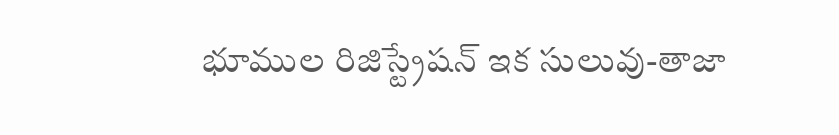భూముల రిజిస్ట్రేషన్ ఇక సులువు-తాజా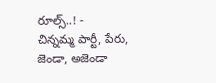రూల్స్..! -
చిన్నమ్మ పార్టీ, పేరు, జెండా, అజెండా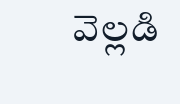వెల్లడి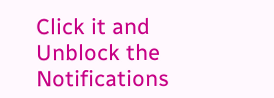Click it and Unblock the Notifications